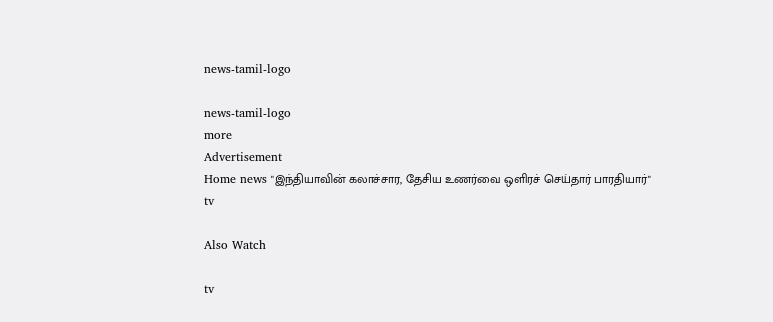news-tamil-logo

news-tamil-logo
more
Advertisement
Home news "இந்தியாவின் கலாச்சார, தேசிய உணர்வை ஒளிரச் செய்தார் பாரதியார்"
tv

Also Watch

tv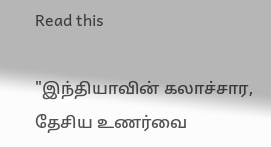Read this

"இந்தியாவின் கலாச்சார, தேசிய உணர்வை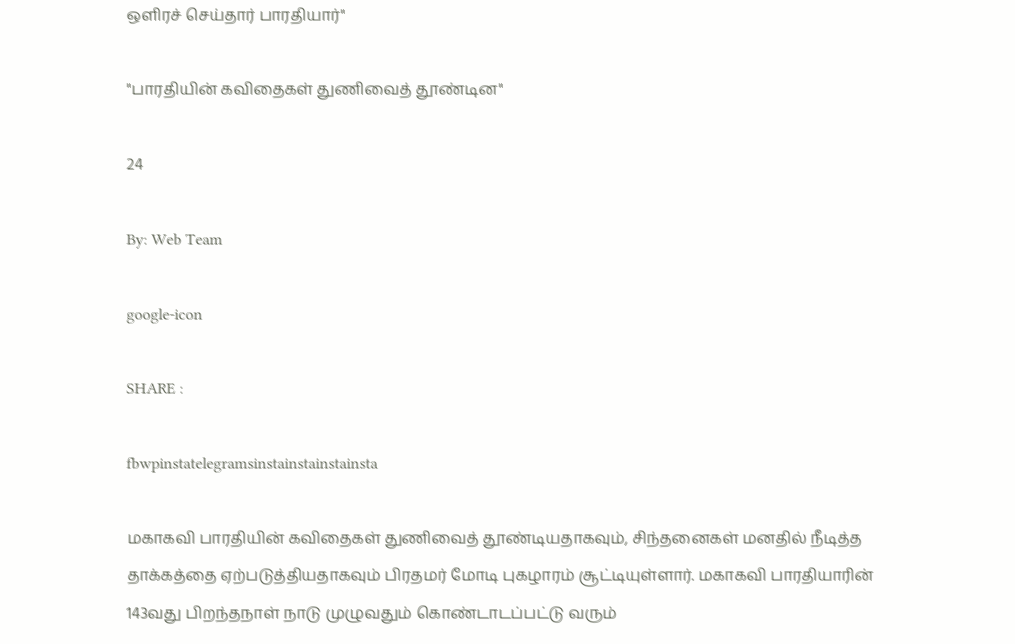ஒளிரச் செய்தார் பாரதியார்"

"பாரதியின் கவிதைகள் துணிவைத் தூண்டின"

24

By: Web Team

google-icon

SHARE :

fbwpinstatelegramsinstainstainstainsta

மகாகவி பாரதியின் கவிதைகள் துணிவைத் தூண்டியதாகவும், சிந்தனைகள் மனதில் நீடித்த தாக்கத்தை ஏற்படுத்தியதாகவும் பிரதமர் மோடி புகழாரம் சூட்டியுள்ளார். மகாகவி பாரதியாரின் 143வது பிறந்தநாள் நாடு முழுவதும் கொண்டாடப்பட்டு வரும்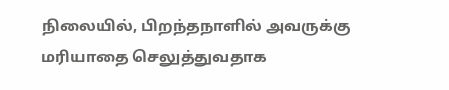நிலையில், பிறந்தநாளில் அவருக்கு மரியாதை செலுத்துவதாக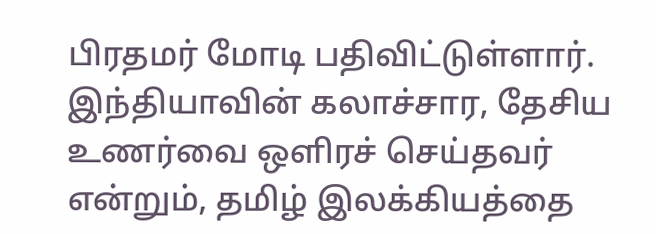பிரதமர் மோடி பதிவிட்டுள்ளார். இந்தியாவின் கலாச்சார, தேசிய உணர்வை ஒளிரச் செய்தவர் என்றும், தமிழ் இலக்கியத்தை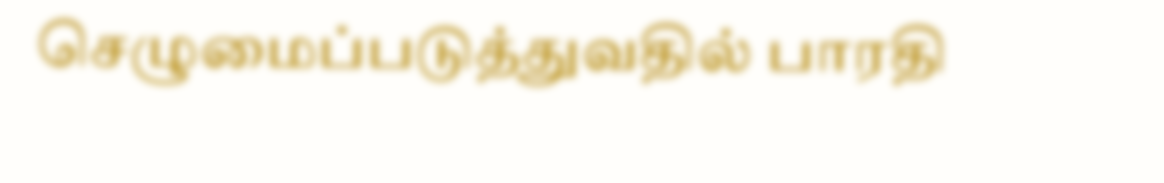செழுமைப்படுத்துவதில் பாரதி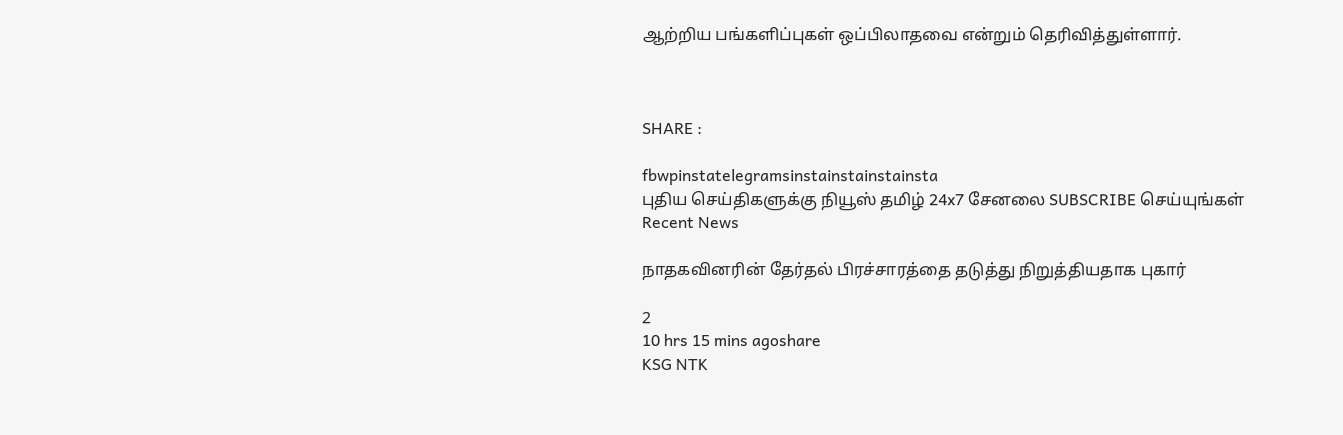ஆற்றிய பங்களிப்புகள் ஒப்பிலாதவை என்றும் தெரிவித்துள்ளார்.



SHARE :

fbwpinstatelegramsinstainstainstainsta
புதிய செய்திகளுக்கு நியூஸ் தமிழ் 24x7 சேனலை SUBSCRIBE செய்யுங்கள்
Recent News

நாதகவினரின் தேர்தல் பிரச்சாரத்தை தடுத்து நிறுத்தியதாக புகார்

2
10 hrs 15 mins agoshare
KSG NTK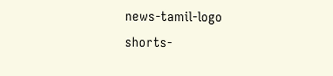news-tamil-logo
shorts-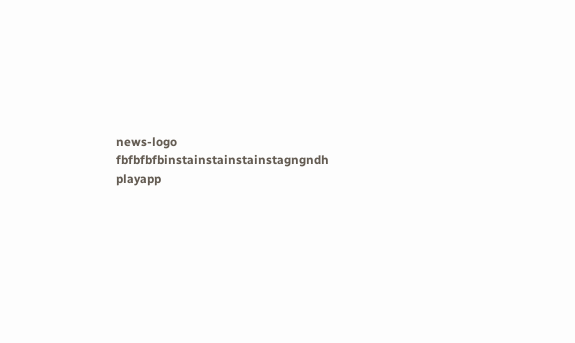news-logo
fbfbfbfbinstainstainstainstagngndh
playapp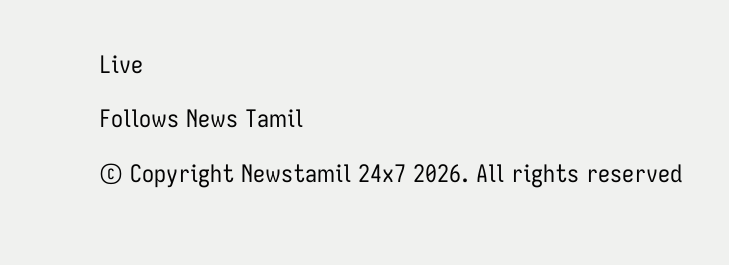Live

Follows News Tamil

© Copyright Newstamil 24x7 2026. All rights reserved